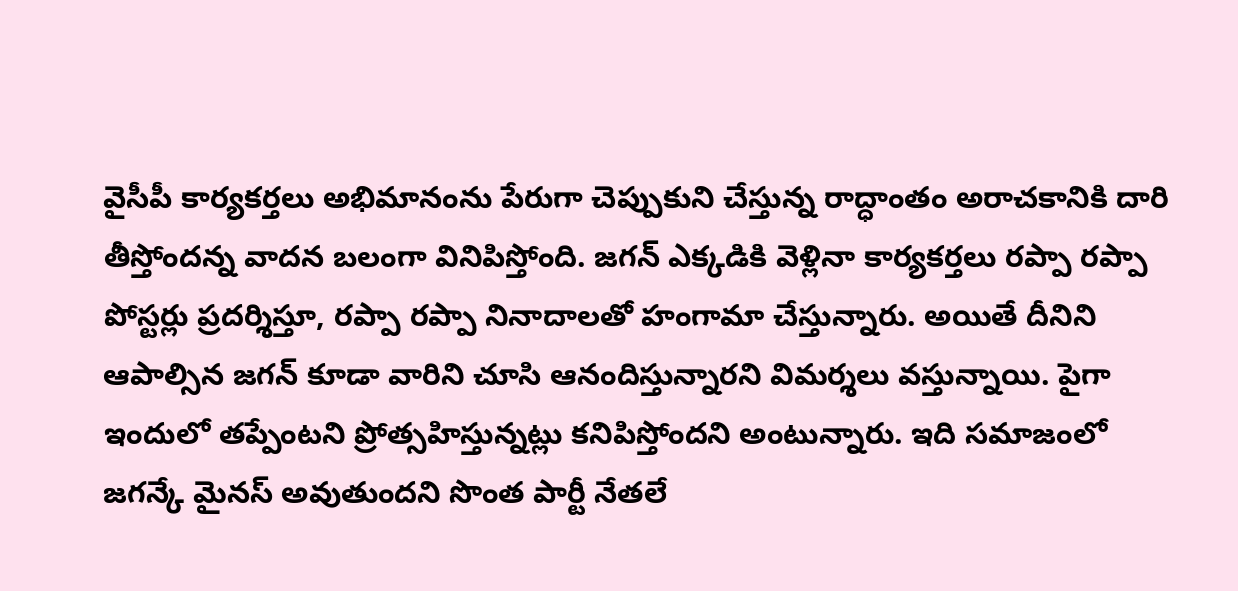వైసీపీ కార్యకర్తలు అభిమానంను పేరుగా చెప్పుకుని చేస్తున్న రాద్ధాంతం అరాచకానికి దారి తీస్తోందన్న వాదన బలంగా వినిపిస్తోంది. జగన్ ఎక్కడికి వెళ్లినా కార్యకర్తలు రప్పా రప్పా పోస్టర్లు ప్రదర్శిస్తూ, రప్పా రప్పా నినాదాలతో హంగామా చేస్తున్నారు. అయితే దీనిని ఆపాల్సిన జగన్ కూడా వారిని చూసి ఆనందిస్తున్నారని విమర్శలు వస్తున్నాయి. పైగా ఇందులో తప్పేంటని ప్రోత్సహిస్తున్నట్లు కనిపిస్తోందని అంటున్నారు. ఇది సమాజంలో జగన్కే మైనస్ అవుతుందని సొంత పార్టీ నేతలే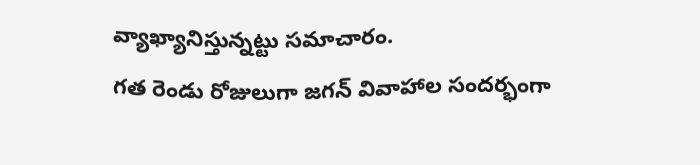వ్యాఖ్యానిస్తున్నట్టు సమాచారం.
గత రెండు రోజులుగా జగన్ వివాహాల సందర్భంగా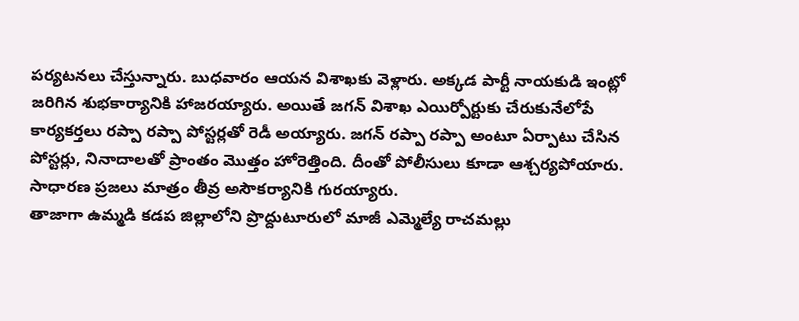పర్యటనలు చేస్తున్నారు. బుధవారం ఆయన విశాఖకు వెళ్లారు. అక్కడ పార్టీ నాయకుడి ఇంట్లో జరిగిన శుభకార్యానికి హాజరయ్యారు. అయితే జగన్ విశాఖ ఎయిర్పోర్టుకు చేరుకునేలోపే కార్యకర్తలు రప్పా రప్పా పోస్టర్లతో రెడీ అయ్యారు. జగన్ రప్పా రప్పా అంటూ ఏర్పాటు చేసిన పోస్టర్లు, నినాదాలతో ప్రాంతం మొత్తం హోరెత్తింది. దీంతో పోలీసులు కూడా ఆశ్చర్యపోయారు. సాధారణ ప్రజలు మాత్రం తీవ్ర అసౌకర్యానికి గురయ్యారు.
తాజాగా ఉమ్మడి కడప జిల్లాలోని ప్రొద్దుటూరులో మాజీ ఎమ్మెల్యే రాచమల్లు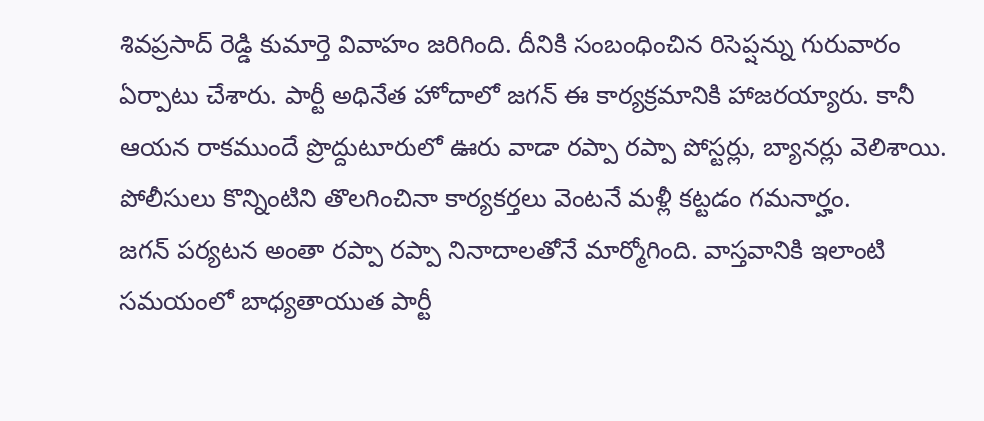శివప్రసాద్ రెడ్డి కుమార్తె వివాహం జరిగింది. దీనికి సంబంధించిన రిసెప్షన్ను గురువారం ఏర్పాటు చేశారు. పార్టీ అధినేత హోదాలో జగన్ ఈ కార్యక్రమానికి హాజరయ్యారు. కానీ ఆయన రాకముందే ప్రొద్దుటూరులో ఊరు వాడా రప్పా రప్పా పోస్టర్లు, బ్యానర్లు వెలిశాయి. పోలీసులు కొన్నింటిని తొలగించినా కార్యకర్తలు వెంటనే మళ్లీ కట్టడం గమనార్హం.
జగన్ పర్యటన అంతా రప్పా రప్పా నినాదాలతోనే మార్మోగింది. వాస్తవానికి ఇలాంటి సమయంలో బాధ్యతాయుత పార్టీ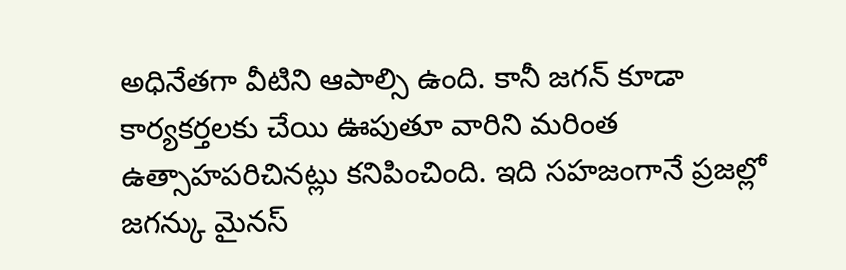అధినేతగా వీటిని ఆపాల్సి ఉంది. కానీ జగన్ కూడా కార్యకర్తలకు చేయి ఊపుతూ వారిని మరింత ఉత్సాహపరిచినట్లు కనిపించింది. ఇది సహజంగానే ప్రజల్లో జగన్కు మైనస్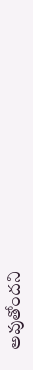అవుతోందని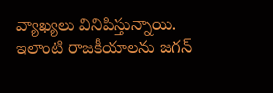వ్యాఖ్యలు వినిపిస్తున్నాయి. ఇలాంటి రాజకీయాలను జగన్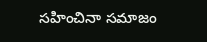సహించినా సమాజం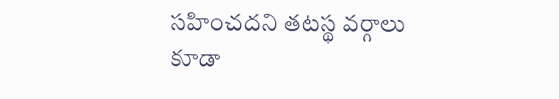సహించదని తటస్థ వర్గాలు కూడా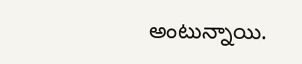అంటున్నాయి.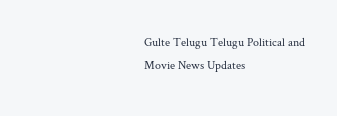Gulte Telugu Telugu Political and Movie News Updates